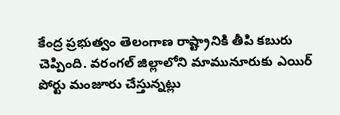కేంద్ర ప్రభుత్వం తెలంగాణ రాష్ట్రానికి తీపి కబురు చెప్పింది. వరంగల్ జిల్లాలోని మామునూరుకు ఎయిర్ పోర్టు మంజూరు చేస్తున్నట్లు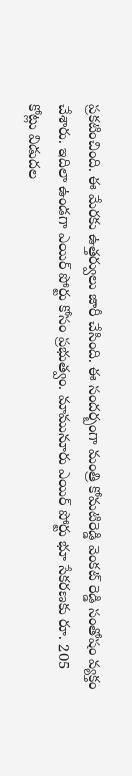ప్రకటించింది. ఈ మేరకు ఉత్తర్వులు జారీ చేసింది. ఈ సందర్బంగా మంత్రి కోమటిరెడ్డి వెంకట్ రెడ్డి సంతోషం వ్యక్తం చేశారు. ఇదిలా ఉండగా ఎయిర్ పోర్టు కోసం ప్రభుత్వం. మామునూరు ఎయిర్ పోర్టు భూ సేకరణకు రూ. 205 కోట్లు విడుదల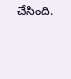చేసింది.